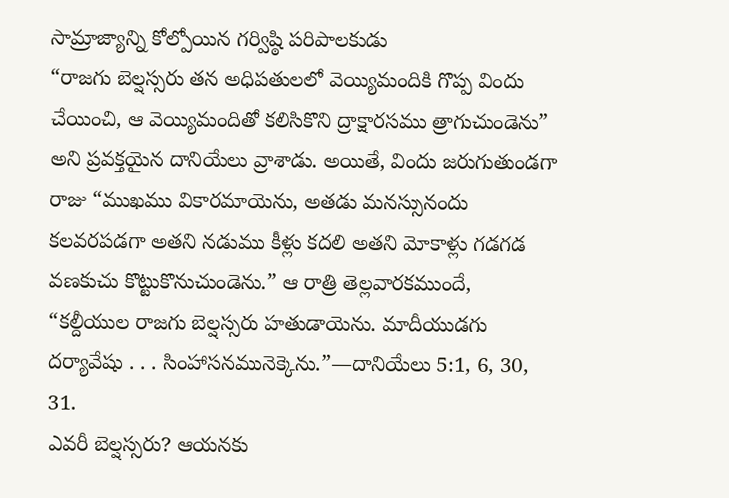సామ్రాజ్యాన్ని కోల్పోయిన గర్విష్ఠి పరిపాలకుడు
“రాజగు బెల్షస్సరు తన అధిపతులలో వెయ్యిమందికి గొప్ప విందు చేయించి, ఆ వెయ్యిమందితో కలిసికొని ద్రాక్షారసము త్రాగుచుండెను” అని ప్రవక్తయైన దానియేలు వ్రాశాడు. అయితే, విందు జరుగుతుండగా రాజు “ముఖము వికారమాయెను, అతడు మనస్సునందు కలవరపడగా అతని నడుము కీళ్లు కదలి అతని మోకాళ్లు గడగడ వణకుచు కొట్టుకొనుచుండెను.” ఆ రాత్రి తెల్లవారకముందే, “కల్దీయుల రాజగు బెల్షస్సరు హతుడాయెను. మాదీయుడగు దర్యావేషు . . . సింహాసనమునెక్కెను.”—దానియేలు 5:1, 6, 30, 31.
ఎవరీ బెల్షస్సరు? ఆయనకు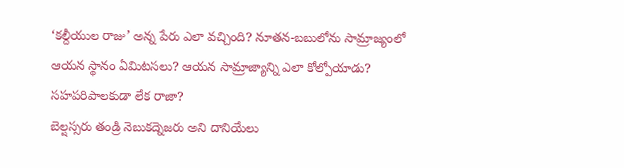‘కల్దీయుల రాజు’ అన్న పేరు ఎలా వచ్చింది? నూతన-బబులోను సామ్రాజ్యంలో ఆయన స్థానం ఏమిటసలు? ఆయన సామ్రాజ్యాన్ని ఎలా కోల్పోయాడు?
సహపరిపాలకుడా లేక రాజా?
బెల్షస్సరు తండ్రి నెబుకద్నెజరు అని దానియేలు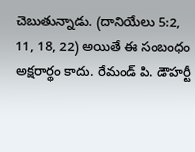చెబుతున్నాడు. (దానియేలు 5:2, 11, 18, 22) అయితే ఈ సంబంధం అక్షరార్థం కాదు. రేమండ్ పి. డౌహర్టీ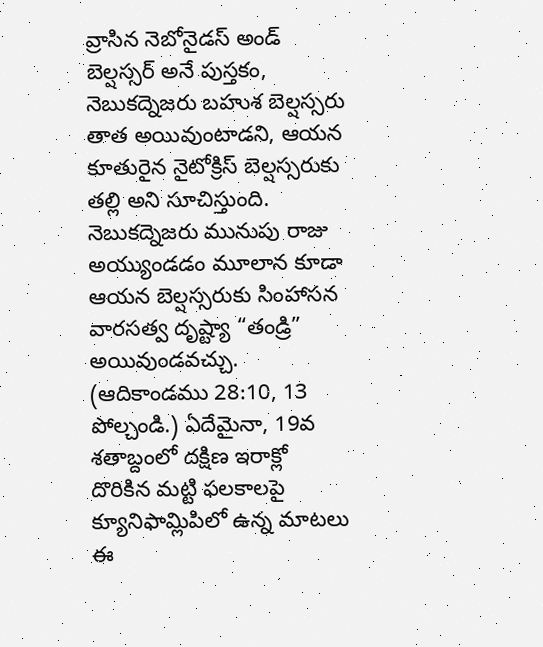వ్రాసిన నెబోనైడస్ అండ్ బెల్షస్సర్ అనే పుస్తకం, నెబుకద్నెజరు బహుశ బెల్షస్సరు తాత అయివుంటాడని, ఆయన కూతురైన నైటోక్రిస్ బెల్షస్సరుకు తల్లి అని సూచిస్తుంది. నెబుకద్నెజరు మునుపు రాజు అయ్యుండడం మూలాన కూడా ఆయన బెల్షస్సరుకు సింహాసన వారసత్వ దృష్ట్యా “తండ్రి” అయివుండవచ్చు. (ఆదికాండము 28:10, 13 పోల్చండి.) ఏదేమైనా, 19వ శతాబ్దంలో దక్షిణ ఇరాక్లో దొరికిన మట్టి ఫలకాలపై క్యూనిఫామ్లిపిలో ఉన్న మాటలు ఈ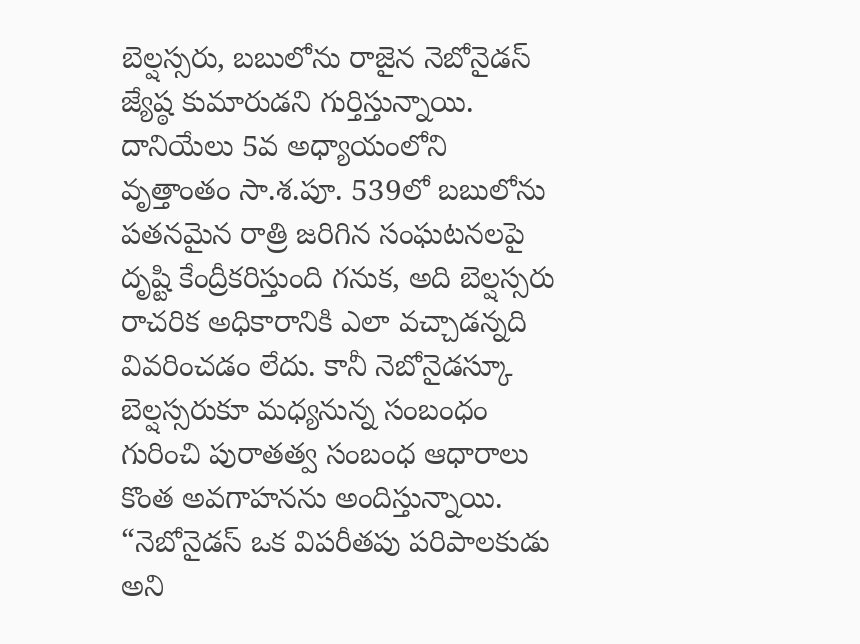బెల్షస్సరు, బబులోను రాజైన నెబోనైడస్ జ్యేష్ఠ కుమారుడని గుర్తిస్తున్నాయి.
దానియేలు 5వ అధ్యాయంలోని వృత్తాంతం సా.శ.పూ. 539లో బబులోను పతనమైన రాత్రి జరిగిన సంఘటనలపై దృష్టి కేంద్రీకరిస్తుంది గనుక, అది బెల్షస్సరు రాచరిక అధికారానికి ఎలా వచ్చాడన్నది వివరించడం లేదు. కానీ నెబోనైడస్కూ బెల్షస్సరుకూ మధ్యనున్న సంబంధం గురించి పురాతత్వ సంబంధ ఆధారాలు కొంత అవగాహనను అందిస్తున్నాయి. “నెబోనైడస్ ఒక విపరీతపు పరిపాలకుడు అని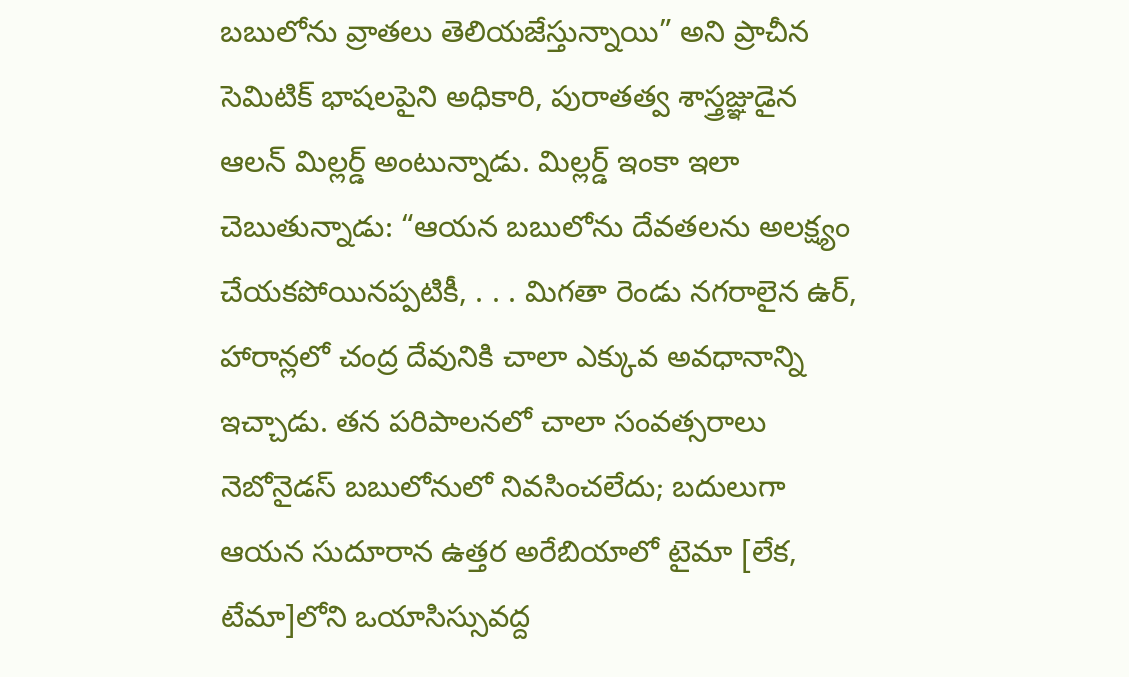బబులోను వ్రాతలు తెలియజేస్తున్నాయి” అని ప్రాచీన సెమిటిక్ భాషలపైని అధికారి, పురాతత్వ శాస్త్రజ్ఞుడైన ఆలన్ మిల్లర్డ్ అంటున్నాడు. మిల్లర్డ్ ఇంకా ఇలా చెబుతున్నాడు: “ఆయన బబులోను దేవతలను అలక్ష్యం చేయకపోయినప్పటికీ, . . . మిగతా రెండు నగరాలైన ఉర్, హారాన్లలో చంద్ర దేవునికి చాలా ఎక్కువ అవధానాన్ని ఇచ్చాడు. తన పరిపాలనలో చాలా సంవత్సరాలు నెబోనైడస్ బబులోనులో నివసించలేదు; బదులుగా ఆయన సుదూరాన ఉత్తర అరేబియాలో టైమా [లేక, టేమా]లోని ఒయాసిస్సువద్ద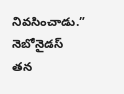నివసించాడు.” నెబోనైడస్ తన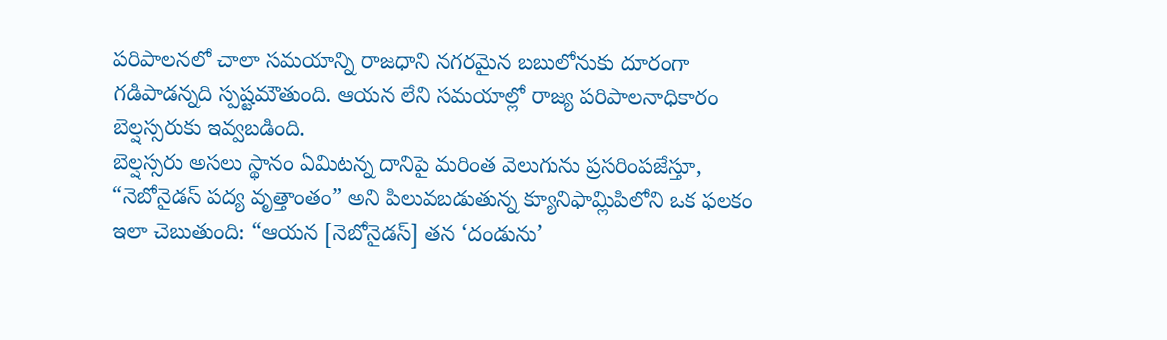పరిపాలనలో చాలా సమయాన్ని రాజధాని నగరమైన బబులోనుకు దూరంగా గడిపాడన్నది స్పష్టమౌతుంది. ఆయన లేని సమయాల్లో రాజ్య పరిపాలనాధికారం బెల్షస్సరుకు ఇవ్వబడింది.
బెల్షస్సరు అసలు స్థానం ఏమిటన్న దానిపై మరింత వెలుగును ప్రసరింపజేస్తూ, “నెబోనైడస్ పద్య వృత్తాంతం” అని పిలువబడుతున్న క్యూనిఫామ్లిపిలోని ఒక ఫలకం ఇలా చెబుతుంది: “ఆయన [నెబోనైడస్] తన ‘దండును’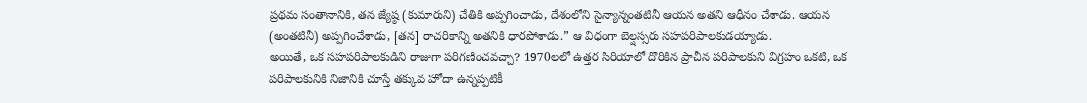ప్రథమ సంతానానికి, తన జ్యేష్ఠ (కుమారుని) చేతికి అప్పగించాడు, దేశంలోని సైన్యాన్నంతటినీ ఆయన అతని ఆధీనం చేశాడు. ఆయన (అంతటినీ) అప్పగించేశాడు, [తన] రాచరికాన్ని అతనికి ధారపోశాడు.” ఆ విధంగా బెల్షస్సరు సహపరిపాలకుడయ్యాడు.
అయితే, ఒక సహపరిపాలకుడిని రాజుగా పరిగణించవచ్చా? 1970లలో ఉత్తర సిరియాలో దొరికిన ప్రాచీన పరిపాలకుని విగ్రహం ఒకటి, ఒక పరిపాలకునికి నిజానికి చూస్తే తక్కువ హోదా ఉన్నప్పటికీ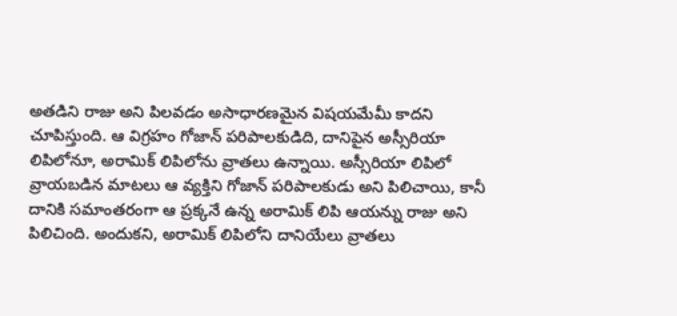అతడిని రాజు అని పిలవడం అసాధారణమైన విషయమేమీ కాదని చూపిస్తుంది. ఆ విగ్రహం గోజాన్ పరిపాలకుడిది, దానిపైన అస్సీరియా లిపిలోనూ, అరామిక్ లిపిలోను వ్రాతలు ఉన్నాయి. అస్సీరియా లిపిలో వ్రాయబడిన మాటలు ఆ వ్యక్తిని గోజాన్ పరిపాలకుడు అని పిలిచాయి, కానీ దానికి సమాంతరంగా ఆ ప్రక్కనే ఉన్న అరామిక్ లిపి ఆయన్ను రాజు అని పిలిచింది. అందుకని, అరామిక్ లిపిలోని దానియేలు వ్రాతలు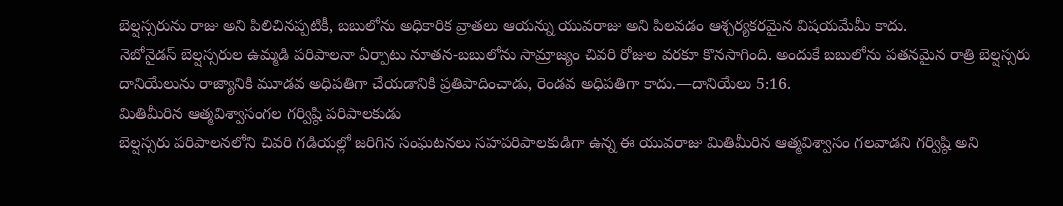బెల్షస్సరును రాజు అని పిలిచినప్పటికీ, బబులోను అధికారిక వ్రాతలు ఆయన్ను యువరాజు అని పిలవడం ఆశ్చర్యకరమైన విషయమేమీ కాదు.
నెబోనైడస్ బెల్షస్సరుల ఉమ్మడి పరిపాలనా ఏర్పాటు నూతన-బబులోను సామ్రాజ్యం చివరి రోజుల వరకూ కొనసాగింది. అందుకే బబులోను పతనమైన రాత్రి బెల్షస్సరు దానియేలును రాజ్యానికి మూడవ అధిపతిగా చేయడానికి ప్రతిపాదించాడు, రెండవ అధిపతిగా కాదు.—దానియేలు 5:16.
మితిమీరిన ఆత్మవిశ్వాసంగల గర్విష్ఠి పరిపాలకుడు
బెల్షస్సరు పరిపాలనలోని చివరి గడియల్లో జరిగిన సంఘటనలు సహపరిపాలకుడిగా ఉన్న ఈ యువరాజు మితిమీరిన ఆత్మవిశ్వాసం గలవాడని గర్విష్ఠి అని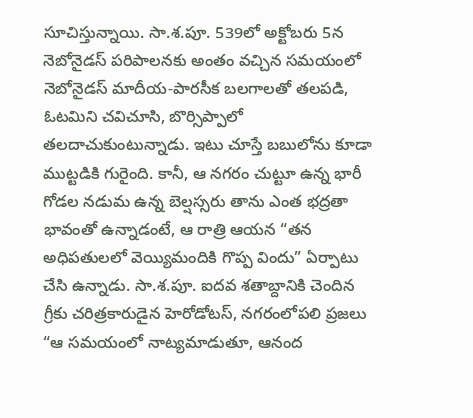సూచిస్తున్నాయి. సా.శ.పూ. 539లో అక్టోబరు 5న నెబోనైడస్ పరిపాలనకు అంతం వచ్చిన సమయంలో నెబోనైడస్ మాదీయ-పారసీక బలగాలతో తలపడి, ఓటమిని చవిచూసి, బొర్సిప్పాలో తలదాచుకుంటున్నాడు. ఇటు చూస్తే బబులోను కూడా ముట్టడికి గురైంది. కానీ, ఆ నగరం చుట్టూ ఉన్న భారీ గోడల నడుమ ఉన్న బెల్షస్సరు తాను ఎంత భద్రతా భావంతో ఉన్నాడంటే, ఆ రాత్రి ఆయన “తన అధిపతులలో వెయ్యిమందికి గొప్ప విందు” ఏర్పాటు చేసి ఉన్నాడు. సా.శ.పూ. ఐదవ శతాబ్దానికి చెందిన గ్రీకు చరిత్రకారుడైన హెరోడోటస్, నగరంలోపలి ప్రజలు “ఆ సమయంలో నాట్యమాడుతూ, ఆనంద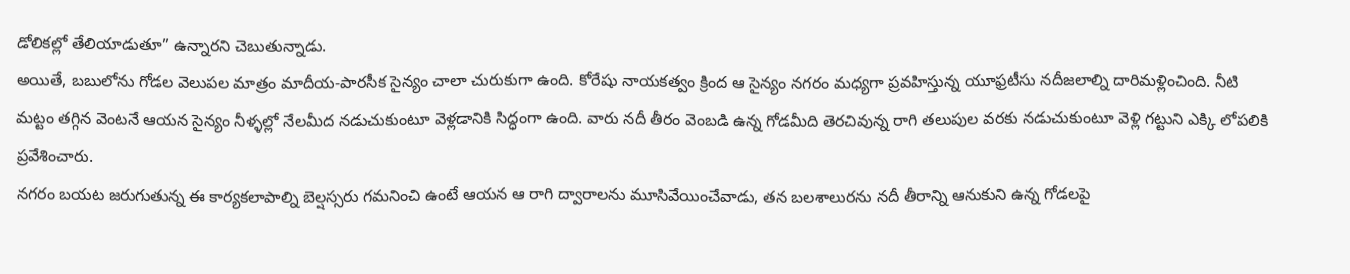డోలికల్లో తేలియాడుతూ” ఉన్నారని చెబుతున్నాడు.
అయితే, బబులోను గోడల వెలుపల మాత్రం మాదీయ-పారసీక సైన్యం చాలా చురుకుగా ఉంది. కోరేషు నాయకత్వం క్రింద ఆ సైన్యం నగరం మధ్యగా ప్రవహిస్తున్న యూఫ్రటీసు నదీజలాల్ని దారిమళ్లించింది. నీటి మట్టం తగ్గిన వెంటనే ఆయన సైన్యం నీళ్ళల్లో నేలమీద నడుచుకుంటూ వెళ్లడానికి సిద్ధంగా ఉంది. వారు నదీ తీరం వెంబడి ఉన్న గోడమీది తెరచివున్న రాగి తలుపుల వరకు నడుచుకుంటూ వెళ్లి గట్టుని ఎక్కి లోపలికి ప్రవేశించారు.
నగరం బయట జరుగుతున్న ఈ కార్యకలాపాల్ని బెల్షస్సరు గమనించి ఉంటే ఆయన ఆ రాగి ద్వారాలను మూసివేయించేవాడు, తన బలశాలురను నదీ తీరాన్ని ఆనుకుని ఉన్న గోడలపై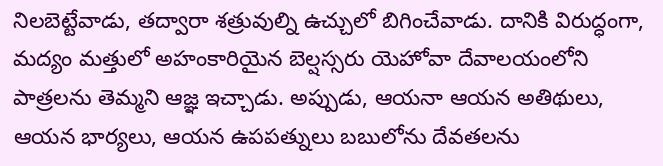నిలబెట్టేవాడు, తద్వారా శత్రువుల్ని ఉచ్చులో బిగించేవాడు. దానికి విరుద్ధంగా, మద్యం మత్తులో అహంకారియైన బెల్షస్సరు యెహోవా దేవాలయంలోని పాత్రలను తెమ్మని ఆజ్ఞ ఇచ్చాడు. అప్పుడు, ఆయనా ఆయన అతిథులు, ఆయన భార్యలు, ఆయన ఉపపత్నులు బబులోను దేవతలను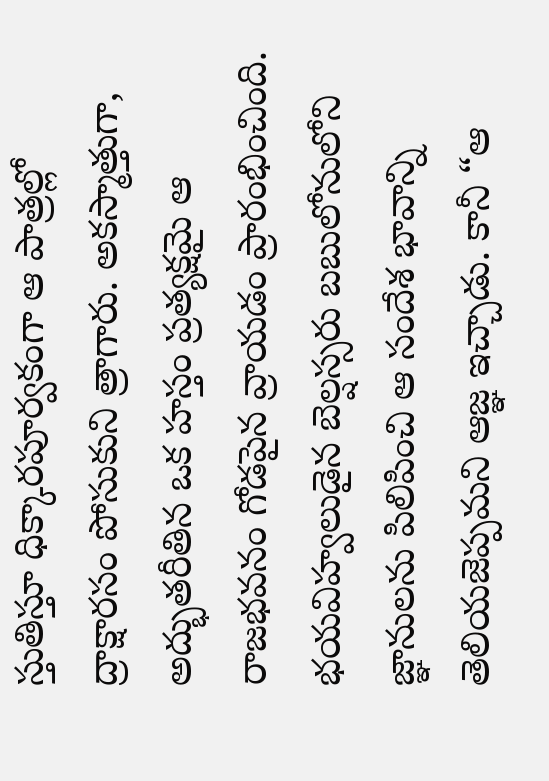స్తుతిస్తూ ధిక్కారపూర్వకంగా ఆ పాత్రల్లో ద్రాక్షారసం పోసుకుని త్రాగారు. అకస్మాత్తుగా, అద్భుతరీతిన ఒక హస్తం ప్రత్యక్షమై ఆ రాజభవనం గోడపైన వ్రాయడం ప్రారంభించింది. భయవిహ్వలుడైన బెల్షస్సరు బబులోనులోని జ్ఞానులను పిలిపించి ఆ సందేశ భావాన్ని తెలియజెప్పమని ఆజ్ఞ ఇచ్చాడు. కానీ “ఆ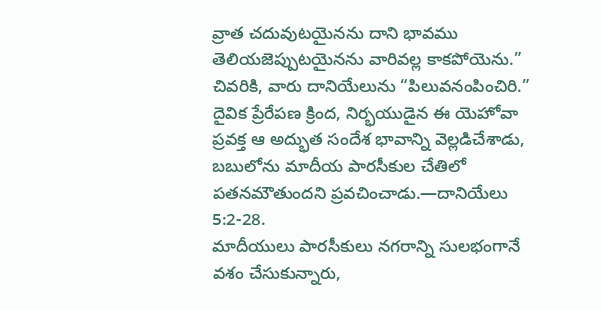వ్రాత చదువుటయైనను దాని భావము తెలియజెప్పుటయైనను వారివల్ల కాకపోయెను.” చివరికి, వారు దానియేలును “పిలువనంపించిరి.” దైవిక ప్రేరేపణ క్రింద, నిర్భయుడైన ఈ యెహోవా ప్రవక్త ఆ అద్భుత సందేశ భావాన్ని వెల్లడిచేశాడు, బబులోను మాదీయ పారసీకుల చేతిలో పతనమౌతుందని ప్రవచించాడు.—దానియేలు 5:2-28.
మాదీయులు పారసీకులు నగరాన్ని సులభంగానే వశం చేసుకున్నారు,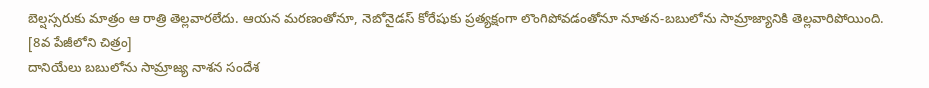బెల్షస్సరుకు మాత్రం ఆ రాత్రి తెల్లవారలేదు. ఆయన మరణంతోనూ, నెబోనైడస్ కోరేషుకు ప్రత్యక్షంగా లొంగిపోవడంతోనూ నూతన-బబులోను సామ్రాజ్యానికి తెల్లవారిపోయింది.
[8వ పేజీలోని చిత్రం]
దానియేలు బబులోను సామ్రాజ్య నాశన సందేశ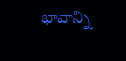భావాన్ని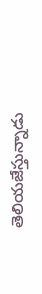తెలియజేస్తున్నాడు